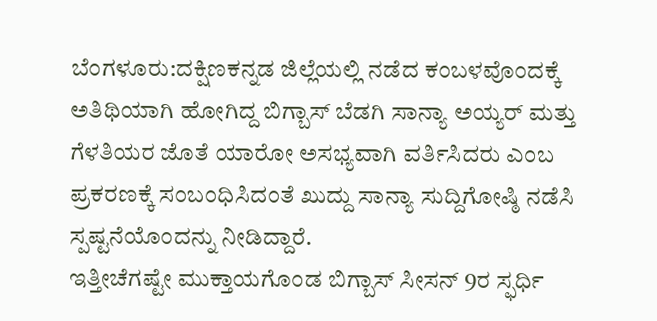ಬೆಂಗಳೂರು:ದಕ್ಷಿಣಕನ್ನಡ ಜಿಲ್ಲೆಯಲ್ಲಿ ನಡೆದ ಕಂಬಳವೊಂದಕ್ಕೆ ಅತಿಥಿಯಾಗಿ ಹೋಗಿದ್ದ ಬಿಗ್ಬಾಸ್ ಬೆಡಗಿ ಸಾನ್ಯಾ ಅಯ್ಯರ್ ಮತ್ತು ಗೆಳತಿಯರ ಜೊತೆ ಯಾರೋ ಅಸಭ್ಯವಾಗಿ ವರ್ತಿಸಿದರು ಎಂಬ ಪ್ರಕರಣಕ್ಕೆ ಸಂಬಂಧಿಸಿದಂತೆ ಖುದ್ದು ಸಾನ್ಯಾ ಸುದ್ದಿಗೋಷ್ಠಿ ನಡೆಸಿ ಸ್ಪಷ್ಟನೆಯೊಂದನ್ನು ನೀಡಿದ್ದಾರೆ.
ಇತ್ತೀಚೆಗಷ್ಟೇ ಮುಕ್ತಾಯಗೊಂಡ ಬಿಗ್ಬಾಸ್ ಸೀಸನ್ 9ರ ಸ್ಫರ್ಧಿ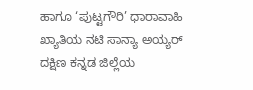ಹಾಗೂ ‘ಪುಟ್ಟಗೌರಿ’ ಧಾರಾವಾಹಿ ಖ್ಯಾತಿಯ ನಟಿ ಸಾನ್ಯಾ ಅಯ್ಯರ್ ದಕ್ಷಿಣ ಕನ್ನಡ ಜಿಲ್ಲೆಯ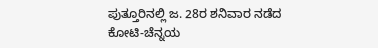ಪುತ್ತೂರಿನಲ್ಲಿ ಜ. 28ರ ಶನಿವಾರ ನಡೆದ ಕೋಟಿ-ಚೆನ್ನಯ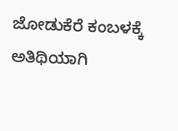ಜೋಡುಕೆರೆ ಕಂಬಳಕ್ಕೆ ಅತಿಥಿಯಾಗಿ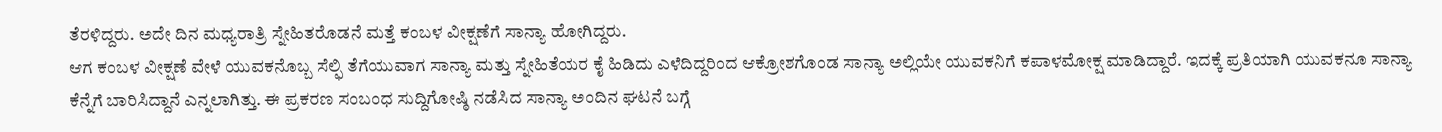ತೆರಳಿದ್ದರು. ಅದೇ ದಿನ ಮಧ್ಯರಾತ್ರಿ ಸ್ನೇಹಿತರೊಡನೆ ಮತ್ತೆ ಕಂಬಳ ವೀಕ್ಷಣೆಗೆ ಸಾನ್ಯಾ ಹೋಗಿದ್ದರು.
ಆಗ ಕಂಬಳ ವೀಕ್ಷಣೆ ವೇಳೆ ಯುವಕನೊಬ್ಬ ಸೆಲ್ಫಿ ತೆಗೆಯುವಾಗ ಸಾನ್ಯಾ ಮತ್ತು ಸ್ನೇಹಿತೆಯರ ಕೈ ಹಿಡಿದು ಎಳೆದಿದ್ದರಿಂದ ಆಕ್ರೋಶಗೊಂಡ ಸಾನ್ಯಾ ಅಲ್ಲಿಯೇ ಯುವಕನಿಗೆ ಕಪಾಳಮೋಕ್ಷ ಮಾಡಿದ್ದಾರೆ. ಇದಕ್ಕೆ ಪ್ರತಿಯಾಗಿ ಯುವಕನೂ ಸಾನ್ಯಾ ಕೆನ್ನೆಗೆ ಬಾರಿಸಿದ್ದಾನೆ ಎನ್ನಲಾಗಿತ್ತು. ಈ ಪ್ರಕರಣ ಸಂಬಂಧ ಸುದ್ದಿಗೋಷ್ಠಿ ನಡೆಸಿದ ಸಾನ್ಯಾ ಅಂದಿನ ಘಟನೆ ಬಗ್ಗೆ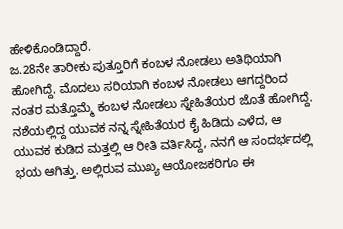ಹೇಳಿಕೊಂಡಿದ್ದಾರೆ.
ಜ.28ನೇ ತಾರೀಕು ಪುತ್ತೂರಿಗೆ ಕಂಬಳ ನೋಡಲು ಅತಿಥಿಯಾಗಿ ಹೋಗಿದ್ದೆ. ಮೊದಲು ಸರಿಯಾಗಿ ಕಂಬಳ ನೋಡಲು ಆಗದ್ದರಿಂದ ನಂತರ ಮತ್ತೊಮ್ಮೆ ಕಂಬಳ ನೋಡಲು ಸ್ನೇಹಿತೆಯರ ಜೊತೆ ಹೋಗಿದ್ದೆ. ನಶೆಯಲ್ಲಿದ್ದ ಯುವಕ ನನ್ನ ಸ್ನೇಹಿತೆಯರ ಕೈ ಹಿಡಿದು ಎಳೆದ, ಆ ಯುವಕ ಕುಡಿದ ಮತ್ತಲ್ಲಿ ಆ ರೀತಿ ವರ್ತಿಸಿದ್ದ, ನನಗೆ ಆ ಸಂದರ್ಭದಲ್ಲಿ ಭಯ ಆಗಿತ್ತು. ಅಲ್ಲಿರುವ ಮುಖ್ಯ ಆಯೋಜಕರಿಗೂ ಈ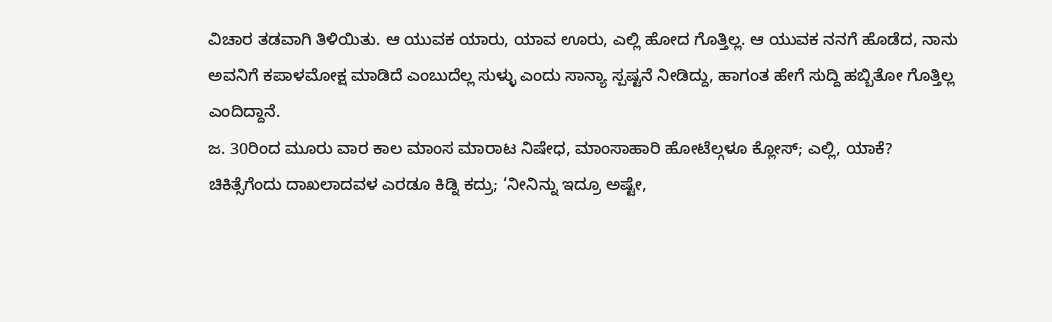ವಿಚಾರ ತಡವಾಗಿ ತಿಳಿಯಿತು. ಆ ಯುವಕ ಯಾರು, ಯಾವ ಊರು, ಎಲ್ಲಿ ಹೋದ ಗೊತ್ತಿಲ್ಲ. ಆ ಯುವಕ ನನಗೆ ಹೊಡೆದ, ನಾನು ಅವನಿಗೆ ಕಪಾಳಮೋಕ್ಷ ಮಾಡಿದೆ ಎಂಬುದೆಲ್ಲ ಸುಳ್ಳು ಎಂದು ಸಾನ್ಯಾ ಸ್ಪಷ್ಟನೆ ನೀಡಿದ್ದು, ಹಾಗಂತ ಹೇಗೆ ಸುದ್ದಿ ಹಬ್ಬಿತೋ ಗೊತ್ತಿಲ್ಲ ಎಂದಿದ್ದಾನೆ.
ಜ. 30ರಿಂದ ಮೂರು ವಾರ ಕಾಲ ಮಾಂಸ ಮಾರಾಟ ನಿಷೇಧ, ಮಾಂಸಾಹಾರಿ ಹೋಟೆಲ್ಗಳೂ ಕ್ಲೋಸ್; ಎಲ್ಲಿ, ಯಾಕೆ?
ಚಿಕಿತ್ಸೆಗೆಂದು ದಾಖಲಾದವಳ ಎರಡೂ ಕಿಡ್ನಿ ಕದ್ರು; ‘ನೀನಿನ್ನು ಇದ್ರೂ ಅಷ್ಟೇ,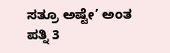ಸತ್ರೂ ಅಷ್ಟೇ’ ಅಂತ ಪತ್ನಿ 3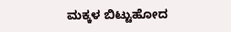ಮಕ್ಕಳ ಬಿಟ್ಟುಹೋದ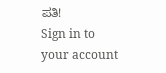ಪತಿ!
Sign in to your account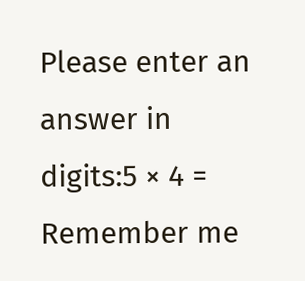Please enter an answer in digits:5 × 4 =
Remember me